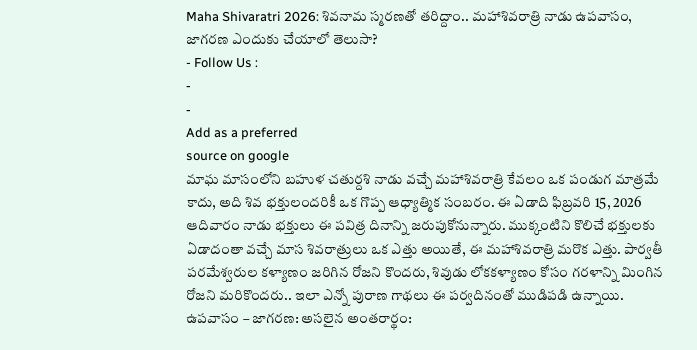Maha Shivaratri 2026: శివనామ స్మరణతో తరిద్దాం.. మహాశివరాత్రి నాడు ఉపవాసం, జాగరణ ఎందుకు చేయాలో తెలుసా?
- Follow Us :
-
-
Add as a preferred
source on google
మాఘ మాసంలోని బహుళ చతుర్దశి నాడు వచ్చే మహాశివరాత్రి కేవలం ఒక పండుగ మాత్రమే కాదు, అది శివ భక్తులందరికీ ఒక గొప్ప ఆధ్యాత్మిక సంబరం. ఈ ఏడాది ఫిబ్రవరి 15, 2026 ఆదివారం నాడు భక్తులు ఈ పవిత్ర దినాన్ని జరుపుకోనున్నారు. ముక్కంటిని కొలిచే భక్తులకు ఏడాదంతా వచ్చే మాస శివరాత్రులు ఒక ఎత్తు అయితే, ఈ మహాశివరాత్రి మరొక ఎత్తు. పార్వతీ పరమేశ్వరుల కళ్యాణం జరిగిన రోజని కొందరు, శివుడు లోకకళ్యాణం కోసం గరళాన్ని మింగిన రోజని మరికొందరు.. ఇలా ఎన్నో పురాణ గాథలు ఈ పర్వదినంతో ముడిపడి ఉన్నాయి.
ఉపవాసం – జాగరణ: అసలైన అంతరార్థం: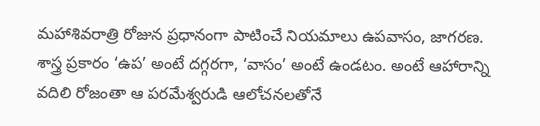మహాశివరాత్రి రోజున ప్రధానంగా పాటించే నియమాలు ఉపవాసం, జాగరణ. శాస్త్ర ప్రకారం ‘ఉప’ అంటే దగ్గరగా, ‘వాసం’ అంటే ఉండటం. అంటే ఆహారాన్ని వదిలి రోజంతా ఆ పరమేశ్వరుడి ఆలోచనలతోనే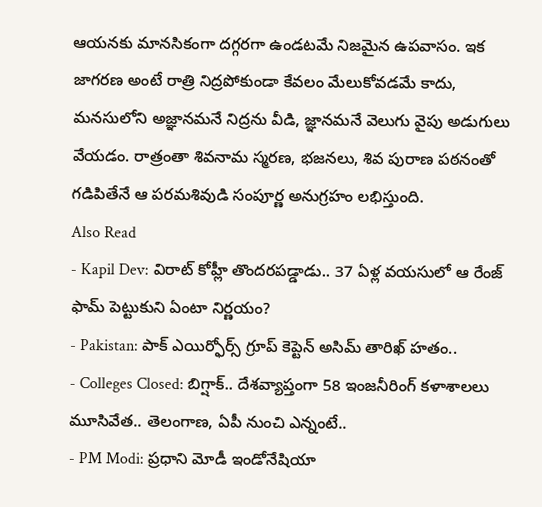ఆయనకు మానసికంగా దగ్గరగా ఉండటమే నిజమైన ఉపవాసం. ఇక జాగరణ అంటే రాత్రి నిద్రపోకుండా కేవలం మేలుకోవడమే కాదు, మనసులోని అజ్ఞానమనే నిద్రను వీడి, జ్ఞానమనే వెలుగు వైపు అడుగులు వేయడం. రాత్రంతా శివనామ స్మరణ, భజనలు, శివ పురాణ పఠనంతో గడిపితేనే ఆ పరమశివుడి సంపూర్ణ అనుగ్రహం లభిస్తుంది.
Also Read
- Kapil Dev: విరాట్ కోహ్లీ తొందరపడ్డాడు.. 37 ఏళ్ల వయసులో ఆ రేంజ్ ఫామ్ పెట్టుకుని ఏంటా నిర్ణయం?
- Pakistan: పాక్ ఎయిర్ఫోర్స్ గ్రూప్ కెప్టెన్ అసిమ్ తారిఖ్ హతం..
- Colleges Closed: బిగ్షాక్.. దేశవ్యాప్తంగా 58 ఇంజనీరింగ్ కళాశాలలు మూసివేత.. తెలంగాణ, ఏపీ నుంచి ఎన్నంటే..
- PM Modi: ప్రధాని మోడీ ఇండోనేషియా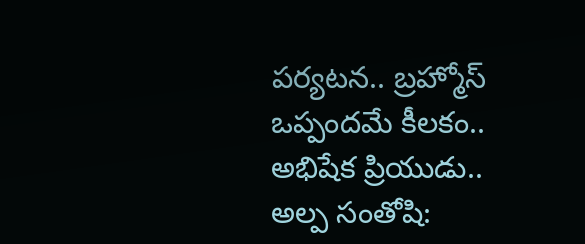పర్యటన.. బ్రహ్మోస్ ఒప్పందమే కీలకం..
అభిషేక ప్రియుడు.. అల్ప సంతోషి: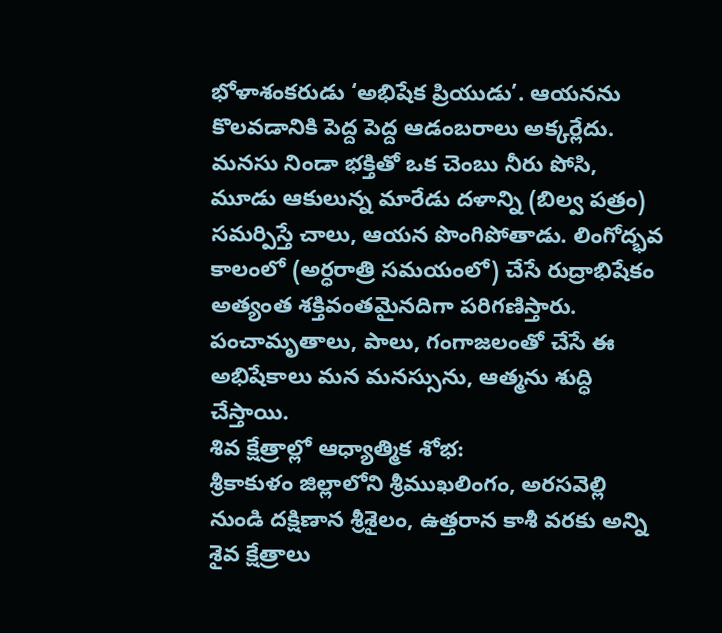భోళాశంకరుడు ‘అభిషేక ప్రియుడు’. ఆయనను కొలవడానికి పెద్ద పెద్ద ఆడంబరాలు అక్కర్లేదు. మనసు నిండా భక్తితో ఒక చెంబు నీరు పోసి, మూడు ఆకులున్న మారేడు దళాన్ని (బిల్వ పత్రం) సమర్పిస్తే చాలు, ఆయన పొంగిపోతాడు. లింగోద్భవ కాలంలో (అర్ధరాత్రి సమయంలో) చేసే రుద్రాభిషేకం అత్యంత శక్తివంతమైనదిగా పరిగణిస్తారు. పంచామృతాలు, పాలు, గంగాజలంతో చేసే ఈ అభిషేకాలు మన మనస్సును, ఆత్మను శుద్ధి చేస్తాయి.
శివ క్షేత్రాల్లో ఆధ్యాత్మిక శోభ:
శ్రీకాకుళం జిల్లాలోని శ్రీముఖలింగం, అరసవెల్లి నుండి దక్షిణాన శ్రీశైలం, ఉత్తరాన కాశీ వరకు అన్ని శైవ క్షేత్రాలు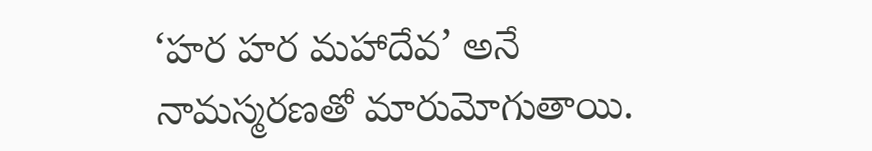‘హర హర మహాదేవ’ అనే నామస్మరణతో మారుమోగుతాయి.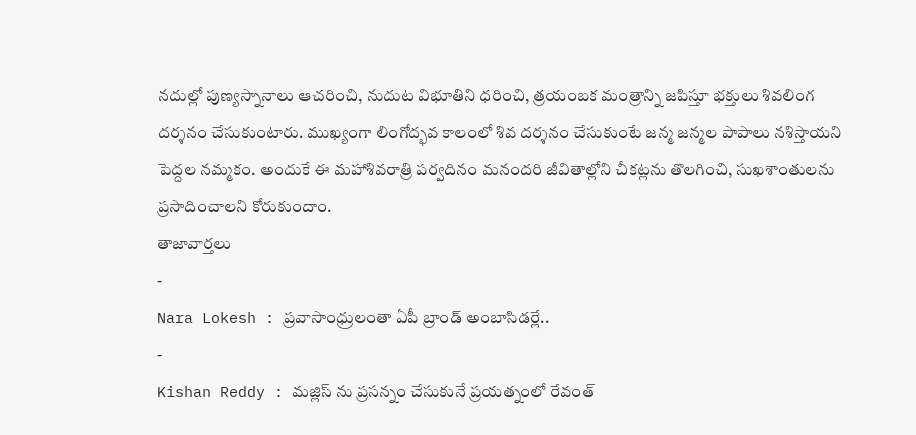నదుల్లో పుణ్యస్నానాలు ఆచరించి, నుదుట విభూతిని ధరించి, త్రయంబక మంత్రాన్ని జపిస్తూ భక్తులు శివలింగ దర్శనం చేసుకుంటారు. ముఖ్యంగా లింగోద్భవ కాలంలో శివ దర్శనం చేసుకుంటే జన్మ జన్మల పాపాలు నశిస్తాయని పెద్దల నమ్మకం. అందుకే ఈ మహాశివరాత్రి పర్వదినం మనందరి జీవితాల్లోని చీకట్లను తొలగించి, సుఖశాంతులను ప్రసాదించాలని కోరుకుందాం.
తాజావార్తలు
-
Nara Lokesh : ప్రవాసాంధ్రులంతా ఏపీ బ్రాండ్ అంబాసిడర్లే..
-
Kishan Reddy : మజ్లిస్ ను ప్రసన్నం చేసుకునే ప్రయత్నంలో రేవంత్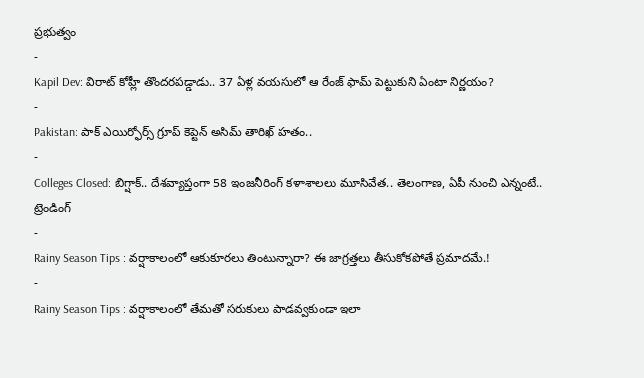ప్రభుత్వం
-
Kapil Dev: విరాట్ కోహ్లీ తొందరపడ్డాడు.. 37 ఏళ్ల వయసులో ఆ రేంజ్ ఫామ్ పెట్టుకుని ఏంటా నిర్ణయం?
-
Pakistan: పాక్ ఎయిర్ఫోర్స్ గ్రూప్ కెప్టెన్ అసిమ్ తారిఖ్ హతం..
-
Colleges Closed: బిగ్షాక్.. దేశవ్యాప్తంగా 58 ఇంజనీరింగ్ కళాశాలలు మూసివేత.. తెలంగాణ, ఏపీ నుంచి ఎన్నంటే..
ట్రెండింగ్
-
Rainy Season Tips : వర్షాకాలంలో ఆకుకూరలు తింటున్నారా? ఈ జాగ్రత్తలు తీసుకోకపోతే ప్రమాదమే.!
-
Rainy Season Tips : వర్షాకాలంలో తేమతో సరుకులు పాడవ్వకుండా ఇలా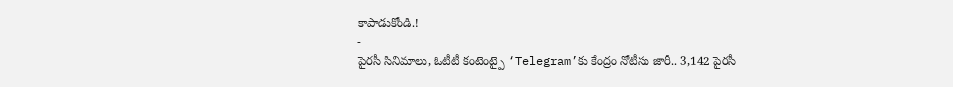కాపాడుకోండి.!
-
పైరసీ సినిమాలు, ఓటీటీ కంటెంట్పై ‘Telegram’కు కేంద్రం నోటీసు జారీ.. 3,142 పైరసీ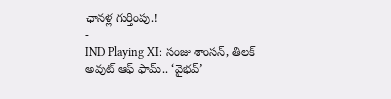ఛానళ్ల గుర్తింపు.!
-
IND Playing XI: సంజు శాంసన్, తిలక్ అవుట్ ఆఫ్ ఫామ్.. ‘వైభవ్’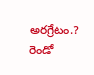అరగ్రేటం.? రెండో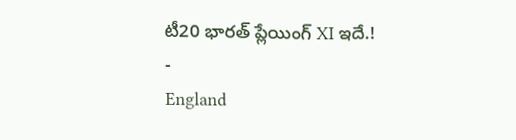టీ20 భారత్ ప్లేయింగ్ XI ఇదే.!
-
England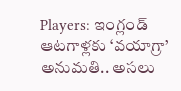Players: ఇంగ్లండ్ ఆటగాళ్లకు ‘వయాగ్రా’ అనుమతి.. అసలు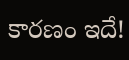కారణం ఇదే!